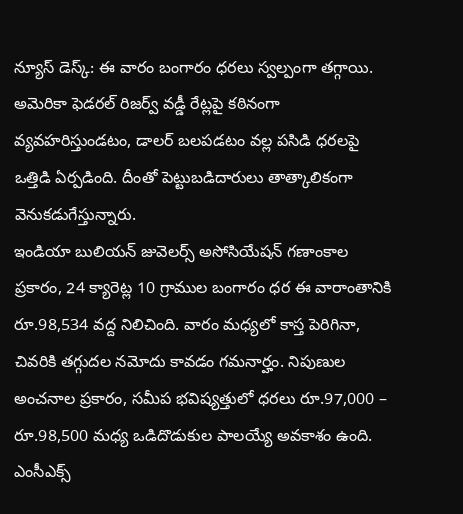న్యూస్ డెస్క్: ఈ వారం బంగారం ధరలు స్వల్పంగా తగ్గాయి. అమెరికా ఫెడరల్ రిజర్వ్ వడ్డీ రేట్లపై కఠినంగా వ్యవహరిస్తుండటం, డాలర్ బలపడటం వల్ల పసిడి ధరలపై ఒత్తిడి ఏర్పడింది. దీంతో పెట్టుబడిదారులు తాత్కాలికంగా వెనుకడుగేస్తున్నారు.
ఇండియా బులియన్ జువెలర్స్ అసోసియేషన్ గణాంకాల ప్రకారం, 24 క్యారెట్ల 10 గ్రాముల బంగారం ధర ఈ వారాంతానికి రూ.98,534 వద్ద నిలిచింది. వారం మధ్యలో కాస్త పెరిగినా, చివరికి తగ్గుదల నమోదు కావడం గమనార్హం. నిపుణుల అంచనాల ప్రకారం, సమీప భవిష్యత్తులో ధరలు రూ.97,000 – రూ.98,500 మధ్య ఒడిదొడుకుల పాలయ్యే అవకాశం ఉంది.
ఎంసీఎక్స్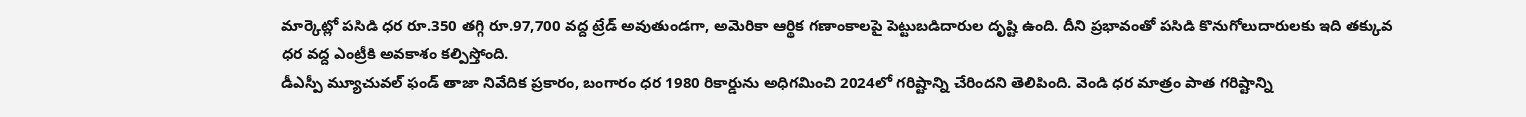మార్కెట్లో పసిడి ధర రూ.350 తగ్గి రూ.97,700 వద్ద ట్రేడ్ అవుతుండగా, అమెరికా ఆర్థిక గణాంకాలపై పెట్టుబడిదారుల దృష్టి ఉంది. దీని ప్రభావంతో పసిడి కొనుగోలుదారులకు ఇది తక్కువ ధర వద్ద ఎంట్రీకి అవకాశం కల్పిస్తోంది.
డీఎస్పీ మ్యూచువల్ ఫండ్ తాజా నివేదిక ప్రకారం, బంగారం ధర 1980 రికార్డును అధిగమించి 2024లో గరిష్టాన్ని చేరిందని తెలిపింది. వెండి ధర మాత్రం పాత గరిష్టాన్ని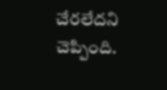చేరలేదని చెప్పింది.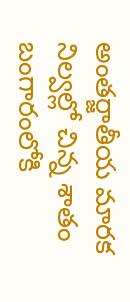అంతర్జాతీయ మారక నిల్వల్లో చిన్న శాతం బంగారంలోకి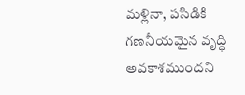మళ్లినా, పసిడికి గణనీయమైన వృద్ధి అవకాశముందని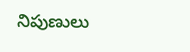నిపుణులు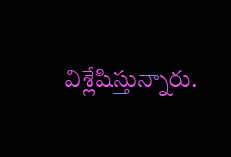విశ్లేషిస్తున్నారు.